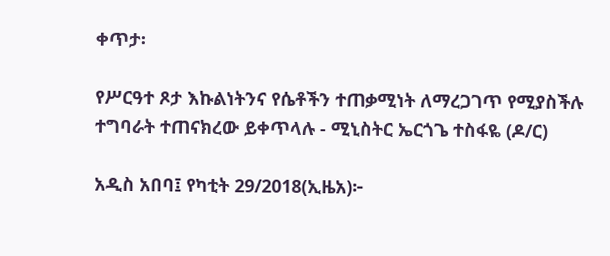ቀጥታ፡

የሥርዓተ ጾታ እኩልነትንና የሴቶችን ተጠቃሚነት ለማረጋገጥ የሚያስችሉ ተግባራት ተጠናክረው ይቀጥላሉ - ሚኒስትር ኤርጎጌ ተስፋዬ (ዶ/ር)

አዲስ አበባ፤ የካቲት 29/2018(ኢዜአ)፦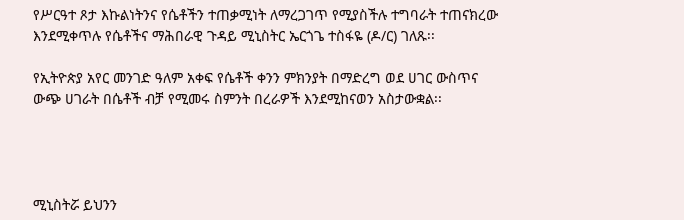የሥርዓተ ጾታ እኩልነትንና የሴቶችን ተጠቃሚነት ለማረጋገጥ የሚያስችሉ ተግባራት ተጠናክረው እንደሚቀጥሉ የሴቶችና ማሕበራዊ ጉዳይ ሚኒስትር ኤርጎጌ ተስፋዬ (ዶ/ር) ገለጹ፡፡

የኢትዮጵያ አየር መንገድ ዓለም አቀፍ የሴቶች ቀንን ምክንያት በማድረግ ወደ ሀገር ውስጥና ውጭ ሀገራት በሴቶች ብቻ የሚመሩ ስምንት በረራዎች እንደሚከናወን አስታውቋል፡፡




ሚኒስትሯ ይህንን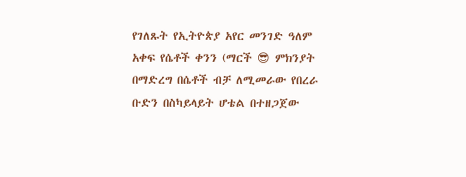የገለጹት የኢትዮጵያ አየር መንገድ ዓለም አቀፍ የሴቶች ቀንን (ማርች 😎 ምክንያት በማድረግ በሴቶች ብቻ ለሚመራው የበረራ ቡድን በስካይላይት ሆቴል በተዘጋጀው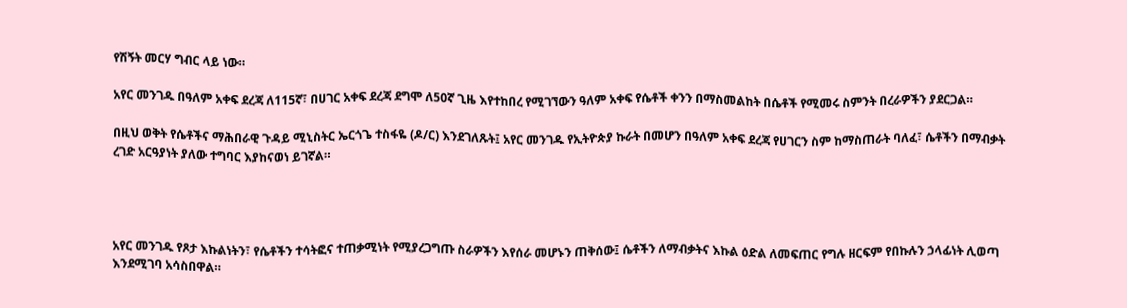የሽኝት መርሃ ግብር ላይ ነው።

አየር መንገዱ በዓለም አቀፍ ደረጃ ለ115ኛ፣ በሀገር አቀፍ ደረጃ ደግሞ ለ50ኛ ጊዜ እየተከበረ የሚገኘውን ዓለም አቀፍ የሴቶች ቀንን በማስመልከት በሴቶች የሚመሩ ስምንት በረራዎችን ያደርጋል።

በዚህ ወቅት የሴቶችና ማሕበራዊ ጉዳይ ሚኒስትር ኤርጎጌ ተስፋዬ (ዶ/ር) እንደገለጹት፤ አየር መንገዱ የኢትዮጵያ ኩራት በመሆን በዓለም አቀፍ ደረጃ የሀገርን ስም ከማስጠራት ባለፈ፣ ሴቶችን በማብቃት ረገድ አርዓያነት ያለው ተግባር እያከናወነ ይገኛል።




አየር መንገዱ የጾታ እኩልነትን፣ የሴቶችን ተሳትፎና ተጠቃሚነት የሚያረጋግጡ ስራዎችን እየሰራ መሆኑን ጠቅሰው፤ ሴቶችን ለማብቃትና እኩል ዕድል ለመፍጠር የግሉ ዘርፍም የበኩሉን ኃላፊነት ሊወጣ እንደሚገባ አሳስበዋል።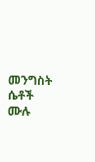መንግስት ሴቶች ሙሉ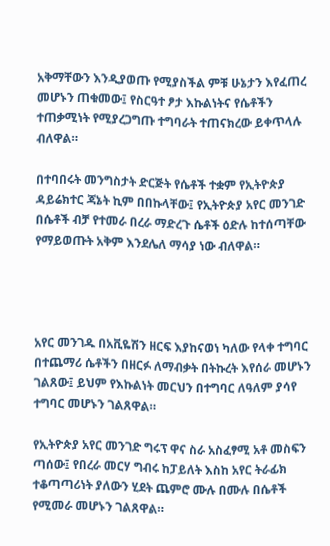አቅማቸውን እንዲያወጡ የሚያስችል ምቹ ሁኔታን እየፈጠረ መሆኑን ጠቁመው፤ የስርዓተ ፆታ እኩልነትና የሴቶችን ተጠቃሚነት የሚያረጋግጡ ተግባራት ተጠናክረው ይቀጥላሉ ብለዋል።

በተባበሩት መንግስታት ድርጅት የሴቶች ተቋም የኢትዮጵያ ዳይሬክተር ጃኔት ኪም በበኩላቸው፤ የኢትዮጵያ አየር መንገድ በሴቶች ብቻ የተመራ በረራ ማድረጉ ሴቶች ዕድሉ ከተሰጣቸው የማይወጡት አቅም እንደሌለ ማሳያ ነው ብለዋል።




አየር መንገዱ በአቪዬሽን ዘርፍ እያከናወነ ካለው የላቀ ተግባር በተጨማሪ ሴቶችን በዘርፉ ለማብቃት በትኩረት እየሰራ መሆኑን ገልጸው፤ ይህም የእኩልነት መርህን በተግባር ለዓለም ያሳየ ተግባር መሆኑን ገልጸዋል።

የኢትዮጵያ አየር መንገድ ግሩፕ ዋና ስራ አስፈፃሚ አቶ መስፍን ጣሰው፤ የበረራ መርሃ ግብሩ ከፓይለት እስከ አየር ትራፊክ ተቆጣጣሪነት ያለውን ሂደት ጨምሮ ሙሉ በሙሉ በሴቶች የሚመራ መሆኑን ገልጸዋል።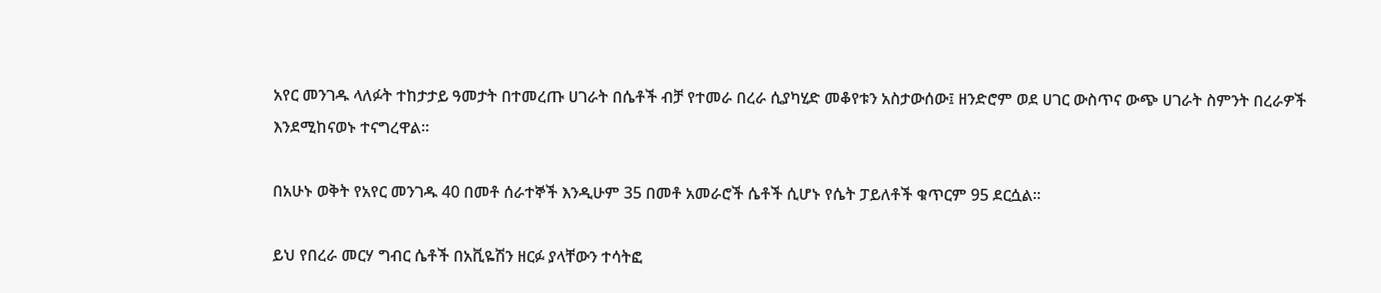አየር መንገዱ ላለፉት ተከታታይ ዓመታት በተመረጡ ሀገራት በሴቶች ብቻ የተመራ በረራ ሲያካሂድ መቆየቱን አስታውሰው፤ ዘንድሮም ወደ ሀገር ውስጥና ውጭ ሀገራት ስምንት በረራዎች እንደሚከናወኑ ተናግረዋል፡፡

በአሁኑ ወቅት የአየር መንገዱ 40 በመቶ ሰራተኞች እንዲሁም 35 በመቶ አመራሮች ሴቶች ሲሆኑ የሴት ፓይለቶች ቁጥርም 95 ደርሷል።

ይህ የበረራ መርሃ ግብር ሴቶች በአቪዬሽን ዘርፉ ያላቸውን ተሳትፎ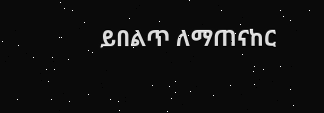ይበልጥ ለማጠናከር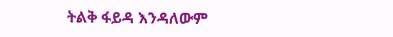ትልቅ ፋይዳ እንዳለውም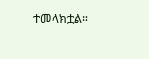ተመላክቷል።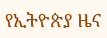የኢትዮጵያ ዜና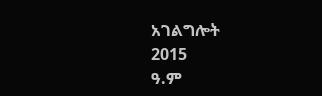አገልግሎት
2015
ዓ.ም